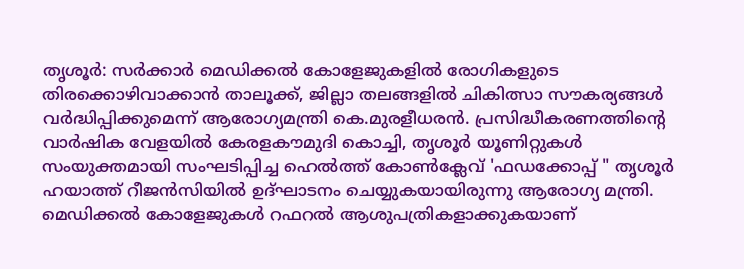തൃശൂർ: സർക്കാർ മെഡിക്കൽ കോളേജുകളിൽ രോഗികളുടെ തിരക്കൊഴിവാക്കാൻ താലൂക്ക്, ജില്ലാ തലങ്ങളിൽ ചികിത്സാ സൗകര്യങ്ങൾ വർദ്ധിപ്പിക്കുമെന്ന് ആരോഗ്യമന്ത്രി കെ.മുരളീധരൻ. പ്രസിദ്ധീകരണത്തിന്റെ വാർഷിക വേളയിൽ കേരളകൗമുദി കൊച്ചി, തൃശൂർ യൂണിറ്റുകൾ സംയുക്തമായി സംഘടിപ്പിച്ച ഹെൽത്ത് കോൺക്ലേവ് 'ഫഡക്കോപ്പ് " തൃശൂർ ഹയാത്ത് റീജൻസിയിൽ ഉദ്ഘാടനം ചെയ്യുകയായിരുന്നു ആരോഗ്യ മന്ത്രി.
മെഡിക്കൽ കോളേജുകൾ റഫറൽ ആശുപത്രികളാക്കുകയാണ്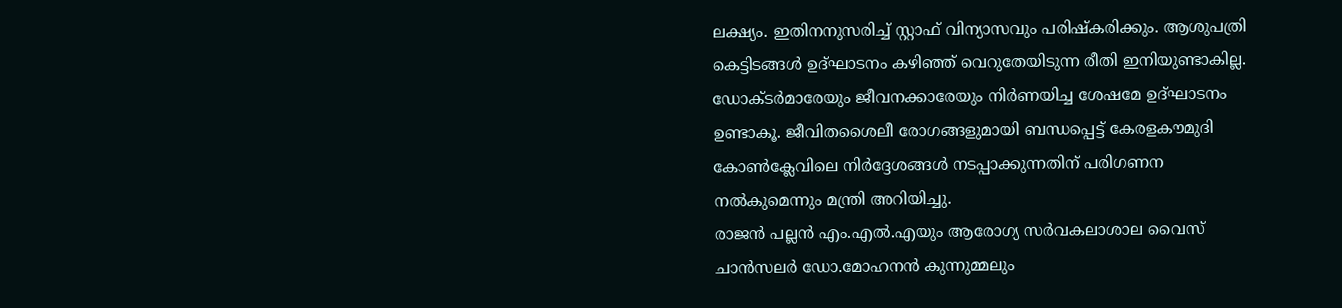ലക്ഷ്യം. ഇതിനനുസരിച്ച് സ്റ്റാഫ് വിന്യാസവും പരിഷ്കരിക്കും. ആശുപത്രി കെട്ടിടങ്ങൾ ഉദ്ഘാടനം കഴിഞ്ഞ് വെറുതേയിടുന്ന രീതി ഇനിയുണ്ടാകില്ല. ഡോക്ടർമാരേയും ജീവനക്കാരേയും നിർണയിച്ച ശേഷമേ ഉദ്ഘാടനം ഉണ്ടാകൂ. ജീവിതശൈലീ രോഗങ്ങളുമായി ബന്ധപ്പെട്ട് കേരളകൗമുദി കോൺക്ലേവിലെ നിർദ്ദേശങ്ങൾ നടപ്പാക്കുന്നതിന് പരിഗണന നൽകുമെന്നും മന്ത്രി അറിയിച്ചു.
രാജൻ പല്ലൻ എം.എൽ.എയും ആരോഗ്യ സർവകലാശാല വൈസ് ചാൻസലർ ഡോ.മോഹനൻ കുന്നുമ്മലും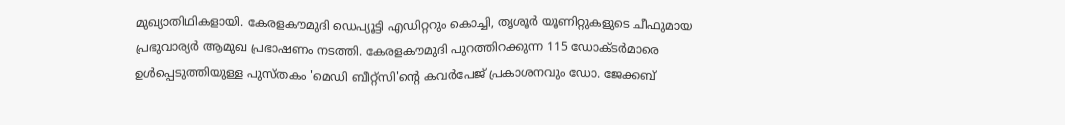മുഖ്യാതിഥികളായി. കേരളകൗമുദി ഡെപ്യൂട്ടി എഡിറ്ററും കൊച്ചി, തൃശൂർ യൂണിറ്റുകളുടെ ചീഫുമായ പ്രഭുവാര്യർ ആമുഖ പ്രഭാഷണം നടത്തി. കേരളകൗമുദി പുറത്തിറക്കുന്ന 115 ഡോക്ടർമാരെ ഉൾപ്പെടുത്തിയുള്ള പുസ്തകം 'മെഡി ബീറ്റ്സി'ന്റെ കവർപേജ് പ്രകാശനവും ഡോ. ജേക്കബ്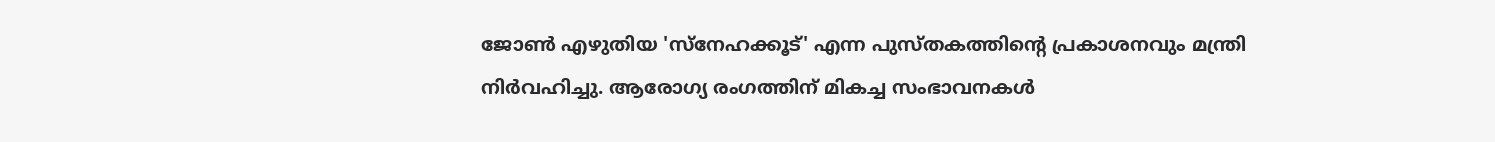ജോൺ എഴുതിയ 'സ്നേഹക്കൂട്' എന്ന പുസ്തകത്തിന്റെ പ്രകാശനവും മന്ത്രി നിർവഹിച്ചു. ആരോഗ്യ രംഗത്തിന് മികച്ച സംഭാവനകൾ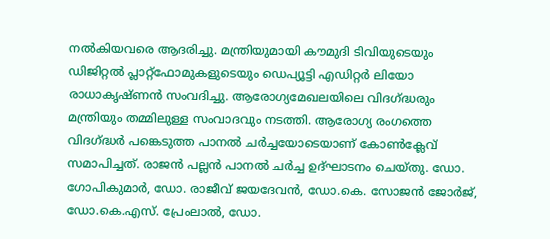നൽകിയവരെ ആദരിച്ചു. മന്ത്രിയുമായി കൗമുദി ടിവിയുടെയും ഡിജിറ്റൽ പ്ലാറ്റ്ഫോമുകളുടെയും ഡെപ്യൂട്ടി എഡിറ്റർ ലിയോ രാധാകൃഷ്ണൻ സംവദിച്ചു. ആരോഗ്യമേഖലയിലെ വിദഗ്ദ്ധരും മന്ത്രിയും തമ്മിലുള്ള സംവാദവും നടത്തി. ആരോഗ്യ രംഗത്തെ വിദഗ്ദ്ധർ പങ്കെടുത്ത പാനൽ ചർച്ചയോടെയാണ് കോൺക്ലേവ് സമാപിച്ചത്. രാജൻ പല്ലൻ പാനൽ ചർച്ച ഉദ്ഘാടനം ചെയ്തു. ഡോ. ഗോപികുമാർ, ഡോ. രാജീവ് ജയദേവൻ, ഡോ.കെ. സോജൻ ജോർജ്, ഡോ.കെ.എസ്. പ്രേംലാൽ, ഡോ.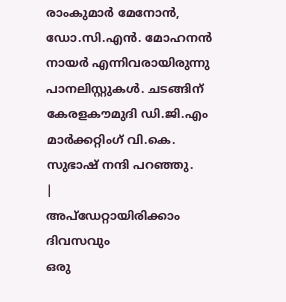രാംകുമാർ മേനോൻ, ഡോ.സി.എൻ. മോഹനൻ നായർ എന്നിവരായിരുന്നു പാനലിസ്റ്റുകൾ. ചടങ്ങിന് കേരളകൗമുദി ഡി.ജി.എം മാർക്കറ്റിംഗ് വി.കെ. സുഭാഷ് നന്ദി പറഞ്ഞു.
|
അപ്ഡേറ്റായിരിക്കാം ദിവസവും
ഒരു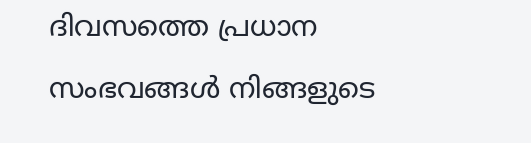ദിവസത്തെ പ്രധാന സംഭവങ്ങൾ നിങ്ങളുടെ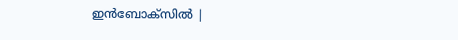ഇൻബോക്സിൽ |